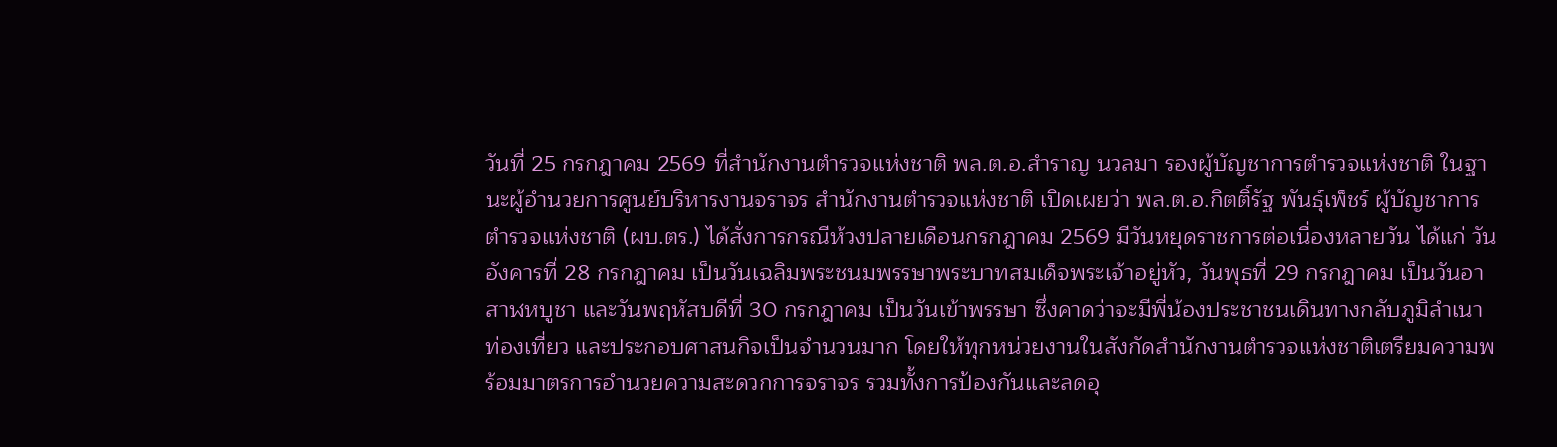วันที่ 25 กรกฎาคม 2569 ที่สำนักงานตำรวจแห่งชาติ พล.ต.อ.สำราญ นวลมา รองผู้บัญชาการตำรวจแห่งชาติ ในฐานะผู้อำนวยการศูนย์บริหารงานจราจร สำนักงานตำรวจแห่งชาติ เปิดเผยว่า พล.ต.อ.กิตติ์รัฐ พันธุ์เพ็ชร์ ผู้บัญชาการตำรวจแห่งชาติ (ผบ.ตร.) ได้สั่งการกรณีห้วงปลายเดือนกรกฎาคม 2569 มีวันหยุดราชการต่อเนื่องหลายวัน ได้แก่ วันอังคารที่ 28 กรกฎาคม เป็นวันเฉลิมพระชนมพรรษาพระบาทสมเด็จพระเจ้าอยู่หัว, วันพุธที่ 29 กรกฎาคม เป็นวันอาสาฬหบูชา และวันพฤหัสบดีที่ 30 กรกฎาคม เป็นวันเข้าพรรษา ซึ่งคาดว่าจะมีพี่น้องประชาชนเดินทางกลับภูมิลำเนา ท่องเที่ยว และประกอบศาสนกิจเป็นจำนวนมาก โดยให้ทุกหน่วยงานในสังกัดสำนักงานตำรวจแห่งชาติเตรียมความพร้อมมาตรการอำนวยความสะดวกการจราจร รวมทั้งการป้องกันและลดอุ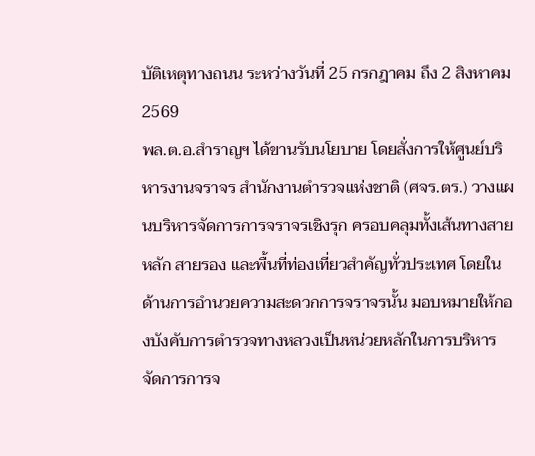บัติเหตุทางถนน ระหว่างวันที่ 25 กรกฎาคม ถึง 2 สิงหาคม 2569
พล.ต.อ.สำราญฯ ได้ขานรับนโยบาย โดยสั่งการให้ศูนย์บริหารงานจราจร สำนักงานตำรวจแห่งชาติ (ศจร.ตร.) วางแผนบริหารจัดการการจราจรเชิงรุก ครอบคลุมทั้งเส้นทางสายหลัก สายรอง และพื้นที่ท่องเที่ยวสำคัญทั่วประเทศ โดยในด้านการอำนวยความสะดวกการจราจรนั้น มอบหมายให้กองบังคับการตำรวจทางหลวงเป็นหน่วยหลักในการบริหารจัดการการจ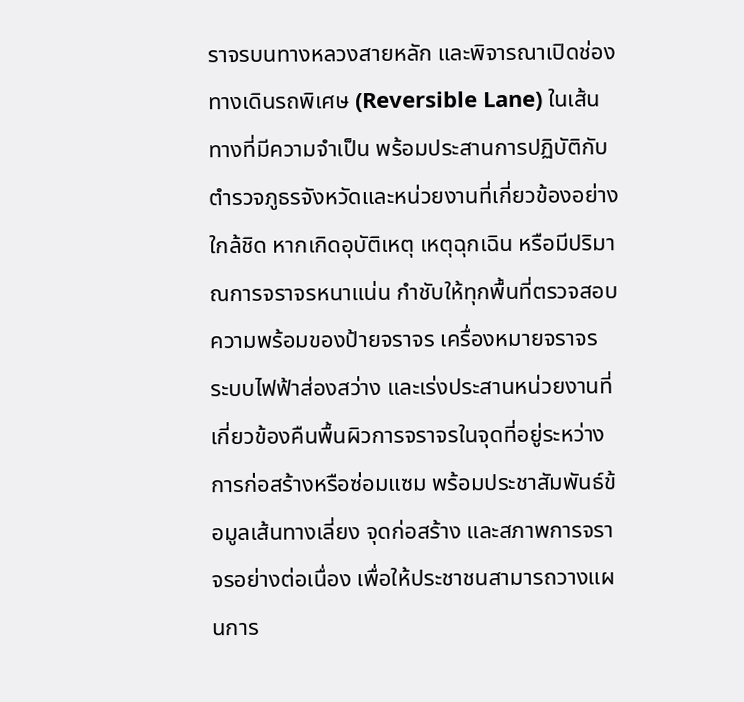ราจรบนทางหลวงสายหลัก และพิจารณาเปิดช่องทางเดินรถพิเศษ (Reversible Lane) ในเส้นทางที่มีความจำเป็น พร้อมประสานการปฏิบัติกับตำรวจภูธรจังหวัดและหน่วยงานที่เกี่ยวข้องอย่างใกล้ชิด หากเกิดอุบัติเหตุ เหตุฉุกเฉิน หรือมีปริมาณการจราจรหนาแน่น กำชับให้ทุกพื้นที่ตรวจสอบความพร้อมของป้ายจราจร เครื่องหมายจราจร ระบบไฟฟ้าส่องสว่าง และเร่งประสานหน่วยงานที่เกี่ยวข้องคืนพื้นผิวการจราจรในจุดที่อยู่ระหว่างการก่อสร้างหรือซ่อมแซม พร้อมประชาสัมพันธ์ข้อมูลเส้นทางเลี่ยง จุดก่อสร้าง และสภาพการจราจรอย่างต่อเนื่อง เพื่อให้ประชาชนสามารถวางแผนการ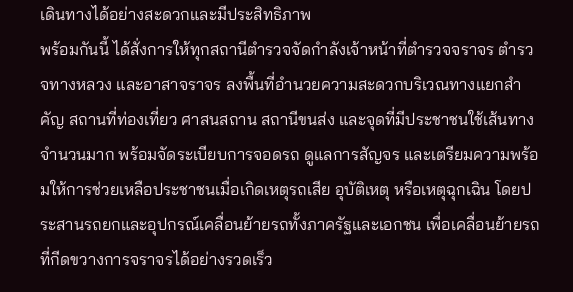เดินทางได้อย่างสะดวกและมีประสิทธิภาพ
พร้อมกันนี้ ได้สั่งการให้ทุกสถานีตำรวจจัดกำลังเจ้าหน้าที่ตำรวจจราจร ตำรวจทางหลวง และอาสาจราจร ลงพื้นที่อำนวยความสะดวกบริเวณทางแยกสำคัญ สถานที่ท่องเที่ยว ศาสนสถาน สถานีขนส่ง และจุดที่มีประชาชนใช้เส้นทางจำนวนมาก พร้อมจัดระเบียบการจอดรถ ดูแลการสัญจร และเตรียมความพร้อมให้การช่วยเหลือประชาชนเมื่อเกิดเหตุรถเสีย อุบัติเหตุ หรือเหตุฉุกเฉิน โดยประสานรถยกและอุปกรณ์เคลื่อนย้ายรถทั้งภาครัฐและเอกชน เพื่อเคลื่อนย้ายรถที่กีดขวางการจราจรได้อย่างรวดเร็ว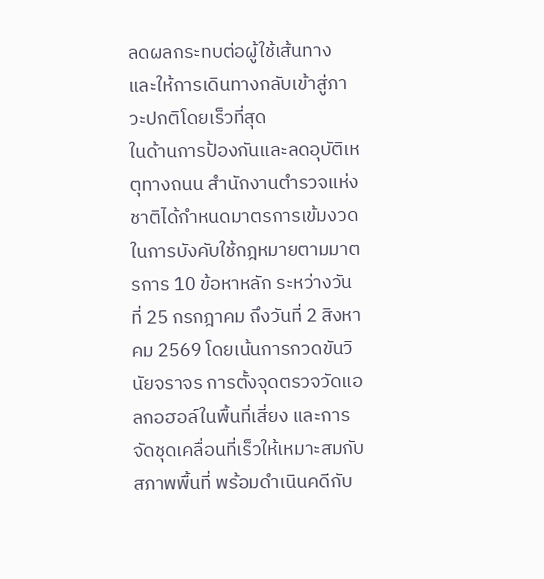ลดผลกระทบต่อผู้ใช้เส้นทาง และให้การเดินทางกลับเข้าสู่ภาวะปกติโดยเร็วที่สุด
ในด้านการป้องกันและลดอุบัติเหตุทางถนน สำนักงานตำรวจแห่งชาติได้กำหนดมาตรการเข้มงวดในการบังคับใช้กฎหมายตามมาตรการ 10 ข้อหาหลัก ระหว่างวันที่ 25 กรกฎาคม ถึงวันที่ 2 สิงหาคม 2569 โดยเน้นการกวดขันวินัยจราจร การตั้งจุดตรวจวัดแอลกอฮอล์ในพื้นที่เสี่ยง และการจัดชุดเคลื่อนที่เร็วให้เหมาะสมกับสภาพพื้นที่ พร้อมดำเนินคดีกับ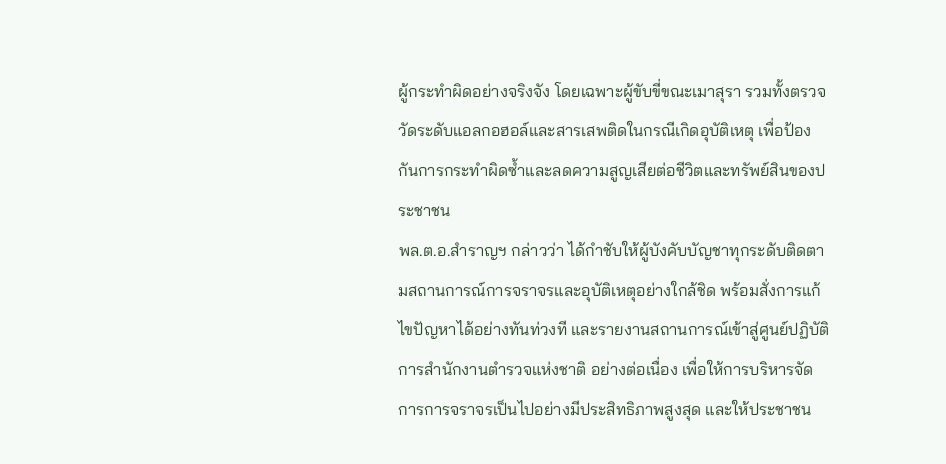ผู้กระทำผิดอย่างจริงจัง โดยเฉพาะผู้ขับขี่ขณะเมาสุรา รวมทั้งตรวจวัดระดับแอลกอฮอล์และสารเสพติดในกรณีเกิดอุบัติเหตุ เพื่อป้องกันการกระทำผิดซ้ำและลดความสูญเสียต่อชีวิตและทรัพย์สินของประชาชน
พล.ต.อ.สำราญฯ กล่าวว่า ได้กำชับให้ผู้บังคับบัญชาทุกระดับติดตามสถานการณ์การจราจรและอุบัติเหตุอย่างใกล้ชิด พร้อมสั่งการแก้ไขปัญหาได้อย่างทันท่วงที และรายงานสถานการณ์เข้าสู่ศูนย์ปฏิบัติการสำนักงานตำรวจแห่งชาติ อย่างต่อเนื่อง เพื่อให้การบริหารจัดการการจราจรเป็นไปอย่างมีประสิทธิภาพสูงสุด และให้ประชาชน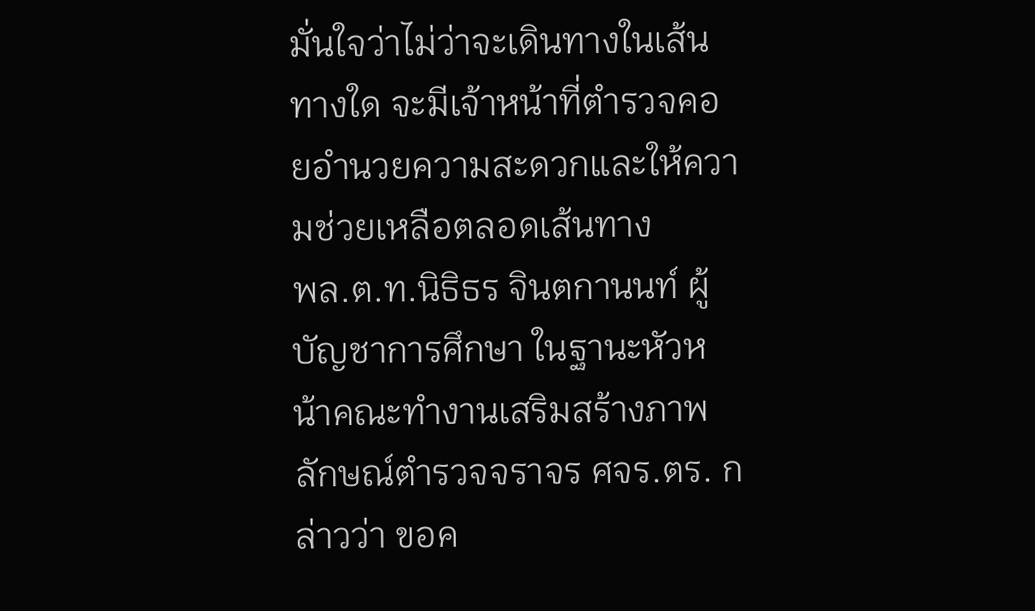มั่นใจว่าไม่ว่าจะเดินทางในเส้นทางใด จะมีเจ้าหน้าที่ตำรวจคอยอำนวยความสะดวกและให้ความช่วยเหลือตลอดเส้นทาง
พล.ต.ท.นิธิธร จินตกานนท์ ผู้บัญชาการศึกษา ในฐานะหัวหน้าคณะทำงานเสริมสร้างภาพลักษณ์ตำรวจจราจร ศจร.ตร. กล่าวว่า ขอค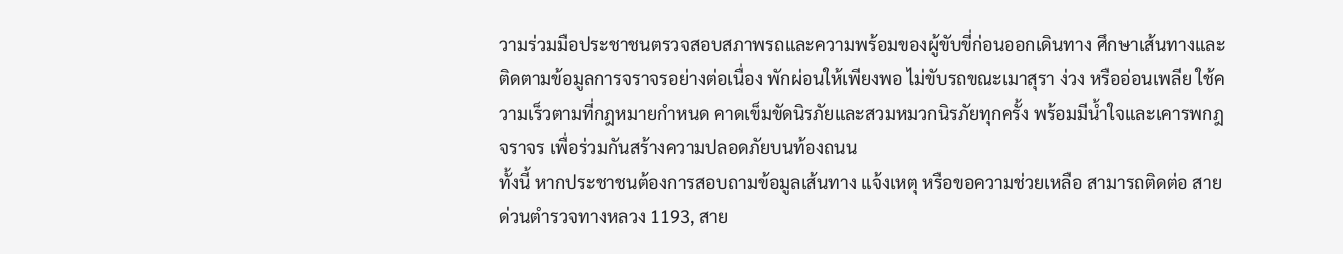วามร่วมมือประชาชนตรวจสอบสภาพรถและความพร้อมของผู้ขับขี่ก่อนออกเดินทาง ศึกษาเส้นทางและติดตามข้อมูลการจราจรอย่างต่อเนื่อง พักผ่อนให้เพียงพอ ไม่ขับรถขณะเมาสุรา ง่วง หรืออ่อนเพลีย ใช้ความเร็วตามที่กฎหมายกำหนด คาดเข็มขัดนิรภัยและสวมหมวกนิรภัยทุกครั้ง พร้อมมีน้ำใจและเคารพกฎจราจร เพื่อร่วมกันสร้างความปลอดภัยบนท้องถนน
ทั้งนี้ หากประชาชนต้องการสอบถามข้อมูลเส้นทาง แจ้งเหตุ หรือขอความช่วยเหลือ สามารถติดต่อ สายด่วนตำรวจทางหลวง 1193, สาย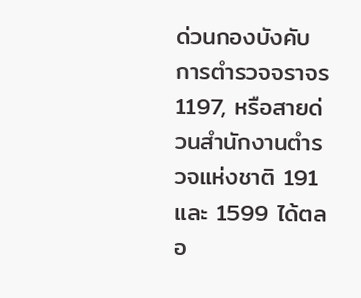ด่วนกองบังคับการตำรวจจราจร 1197, หรือสายด่วนสำนักงานตำรวจแห่งชาติ 191 และ 1599 ได้ตลอ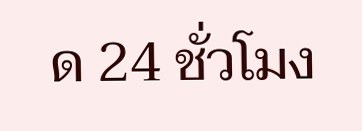ด 24 ชั่วโมง